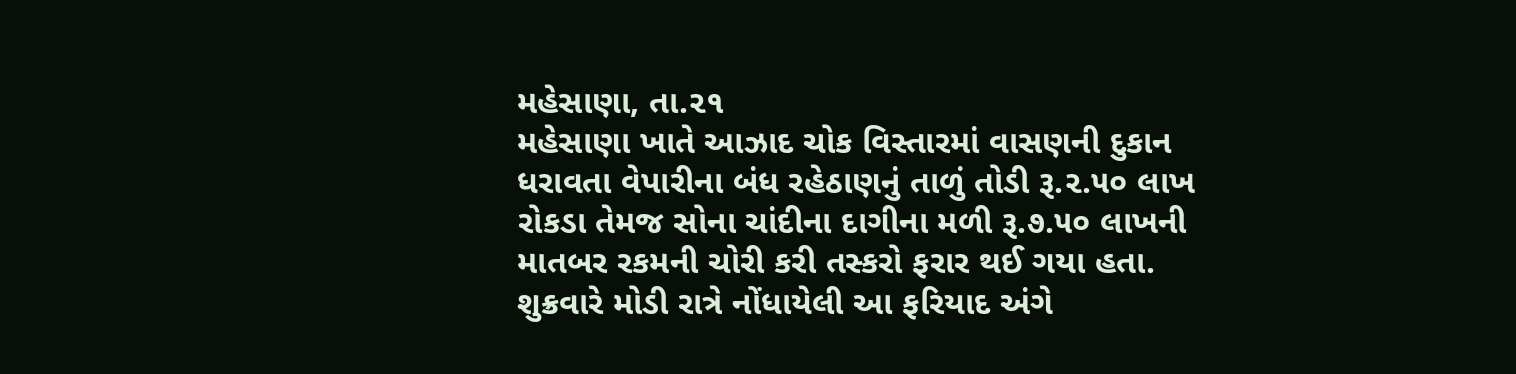મહેસાણા, તા.૨૧
મહેસાણા ખાતે આઝાદ ચોક વિસ્તારમાં વાસણની દુકાન ધરાવતા વેપારીના બંધ રહેઠાણનું તાળું તોડી રૂ.૨.૫૦ લાખ રોકડા તેમજ સોના ચાંદીના દાગીના મળી રૂ.૭.૫૦ લાખની માતબર રકમની ચોરી કરી તસ્કરો ફરાર થઈ ગયા હતા. શુક્રવારે મોડી રાત્રે નોંધાયેલી આ ફરિયાદ અંગે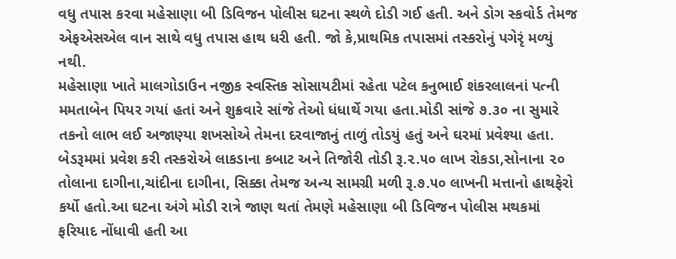વધુ તપાસ કરવા મહેસાણા બી ડિવિજન પોલીસ ઘટના સ્થળે દોડી ગઈ હતી. અને ડોગ સ્કવોર્ડ તેમજ એફએસએલ વાન સાથે વધુ તપાસ હાથ ધરી હતી. જો કે,પ્રાથમિક તપાસમાં તસ્કરોનું પગેરૃં મળ્યું નથી.
મહેસાણા ખાતે માલગોડાઉન નજીક સ્વસ્તિક સોસાયટીમાં રહેતા પટેલ કનુભાઈ શંકરલાલનાં પત્ની મમતાબેન પિયર ગયાં હતાં અને શુક્રવારે સાંજે તેઓ ધંધાર્થે ગયા હતા.મોડી સાંજે ૭.૩૦ ના સુમારે તકનો લાભ લઈ અજાણ્યા શખસોએ તેમના દરવાજાનું તાળું તોડયું હતું અને ઘરમાં પ્રવેશ્યા હતા. બેડરૂમમાં પ્રવેશ કરી તસ્કરોએ લાકડાના કબાટ અને તિજોરી તોડી રૂ.૨.૫૦ લાખ રોકડા,સોનાના ૨૦ તોલાના દાગીના,ચાંદીના દાગીના, સિક્કા તેમજ અન્ય સામગ્રી મળી રૂ.૭.૫૦ લાખની મત્તાનો હાથફેરો કર્યો હતો.આ ઘટના અંગે મોડી રાત્રે જાણ થતાં તેમણે મહેસાણા બી ડિવિજન પોલીસ મથકમાં ફરિયાદ નોંધાવી હતી આ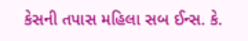કેસની તપાસ મહિલા સબ ઈન્સ. કે.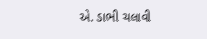એ. ડાભી ચલાવી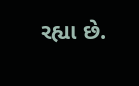રહ્યા છે.